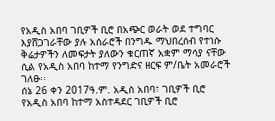የአዲስ አበባ ገቢዎች ቢሮ በአጭር ወራት ወደ ተግባር እያሸጋገራቸው ያሉ አሰራሮች በንግዱ ማህበረሰብ የተነሱ ቅሬታዎችን ለመፍታት ያለውን ቁርጠኛ አቋም ማሳያ ናቸው ሲል የአዲስ አበባ ከተማ የንግድና ዘርፍ ም/ቤት አመራሮች ገለፁ፡፡
ሰኔ 26 ቀን 2017ዓ.ም. አዲስ አበባ፣ ገቢዎች ቢሮ
የአዲስ አበባ ከተማ አስተዳደር ገቢዎች ቢሮ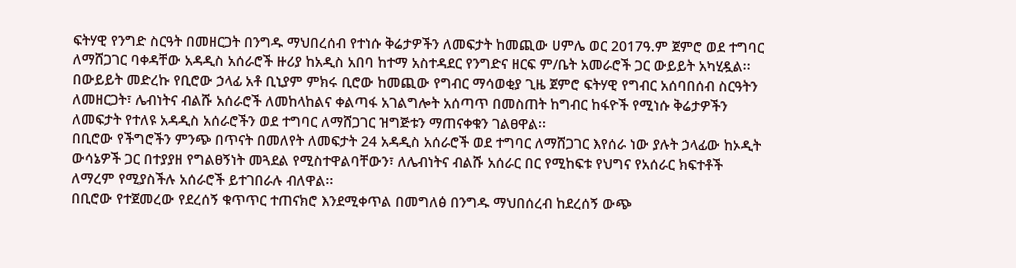ፍትሃዊ የንግድ ስርዓት በመዘርጋት በንግዱ ማህበረሰብ የተነሱ ቅሬታዎችን ለመፍታት ከመጪው ሀምሌ ወር 2017ዓ.ም ጀምሮ ወደ ተግባር ለማሸጋገር ባቀዳቸው አዳዲስ አሰራሮች ዙሪያ ከአዲስ አበባ ከተማ አስተዳደር የንግድና ዘርፍ ም/ቤት አመራሮች ጋር ውይይት አካሂዷል፡፡
በውይይት መድረኩ የቢሮው ኃላፊ አቶ ቢኒያም ምክሩ ቢሮው ከመጪው የግብር ማሳወቂያ ጊዜ ጀምሮ ፍትሃዊ የግብር አሰባበሰብ ስርዓትን ለመዘርጋት፣ ሌብነትና ብልሹ አሰራሮች ለመከላከልና ቀልጣፋ አገልግሎት አሰጣጥ በመስጠት ከግብር ከፋዮች የሚነሱ ቅሬታዎችን ለመፍታት የተለዩ አዳዲስ አሰራሮችን ወደ ተግባር ለማሸጋገር ዝግጅቱን ማጠናቀቁን ገልፀዋል፡፡
በቢሮው የችግሮችን ምንጭ በጥናት በመለየት ለመፍታት 24 አዳዲስ አሰራሮች ወደ ተግባር ለማሸጋገር እየሰራ ነው ያሉት ኃላፊው ከኦዲት ውሳኔዎች ጋር በተያያዘ የግልፀኝነት መጓደል የሚስተዋልባቸውን፣ ለሌብነትና ብልሹ አሰራር በር የሚከፍቱ የህግና የአሰራር ክፍተቶች ለማረም የሚያስችሉ አሰራሮች ይተገበራሉ ብለዋል፡፡
በቢሮው የተጀመረው የደረሰኝ ቁጥጥር ተጠናክሮ እንደሚቀጥል በመግለፅ በንግዱ ማህበሰረብ ከደረሰኝ ውጭ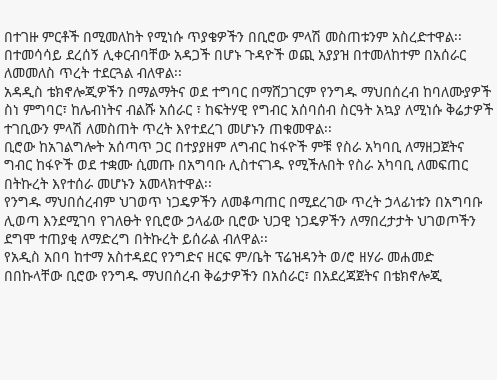በተገዙ ምርቶች በሚመለከት የሚነሱ ጥያቄዎችን በቢሮው ምላሽ መስጠቱንም አስረድተዋል፡፡
በተመሳሳይ ደረሰኝ ሊቀርብባቸው አዳጋች በሆኑ ጉዳዮች ወጪ አያያዝ በተመለከተም በአሰራር ለመመለስ ጥረት ተደርጓል ብለዋል፡፡
አዳዲስ ቴክኖሎጂዎችን በማልማትና ወደ ተግባር በማሸጋገርም የንግዱ ማህበሰረብ ከባለሙያዎች ስነ ምግባር፣ ከሌብነትና ብልሹ አሰራር ፣ ከፍትሃዊ የግብር አሰባሰብ ስርዓት አኳያ ለሚነሱ ቅሬታዎች ተገቢውን ምላሽ ለመስጠት ጥረት እየተደረገ መሆኑን ጠቁመዋል፡፡
ቢሮው ከአገልግሎት አሰጣጥ ጋር በተያያዘም ለግብር ከፋዮች ምቹ የስራ አካባቢ ለማዘጋጀትና ግብር ከፋዮች ወደ ተቋሙ ሲመጡ በአግባቡ ሊስተናገዱ የሚችሉበት የስራ አካባቢ ለመፍጠር በትኩረት እየተሰራ መሆኑን አመላክተዋል፡፡
የንግዱ ማህበሰረብም ህገወጥ ነጋዴዎችን ለመቆጣጠር በሚደረገው ጥረት ኃላፊነቱን በአግባቡ ሊወጣ እንደሚገባ የገለፁት የቢሮው ኃላፊው ቢሮው ህጋዊ ነጋዴዎችን ለማበረታታት ህገወጦችን ደግሞ ተጠያቂ ለማድረግ በትኩረት ይሰራል ብለዋል፡፡
የአዲስ አበባ ከተማ አስተዳደር የንግድና ዘርፍ ም/ቤት ፕሬዝዳንት ወ/ሮ ዘሃራ መሐመድ በበኩላቸው ቢሮው የንግዱ ማህበሰረብ ቅሬታዎችን በአሰራር፣ በአደረጃጀትና በቴክኖሎጂ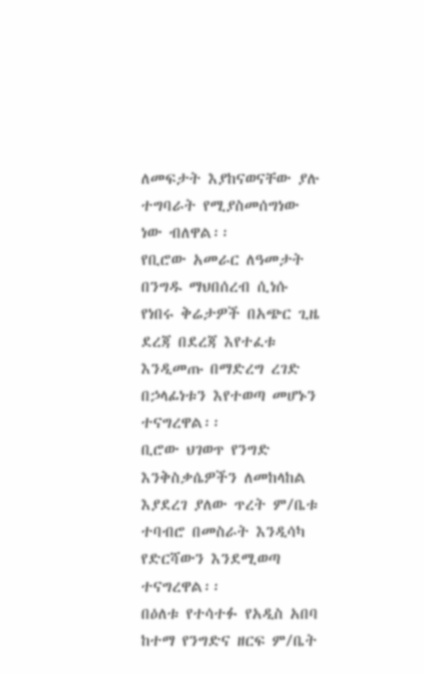ለመፍታት እያከናወናቸው ያሉ ተግባራት የሚያስመሰግነው ነው ብለዋል፡፡
የቢሮው አመራር ለዓመታት በንግዱ ማህበሰረብ ሲነሱ የነበሩ ቅሬታዎች በአጭር ጊዜ ደረጃ በደረጃ እየተፈቱ እንዲመጡ በማድረግ ረገድ በኃላፊነቱን እየተወጣ መሆኑን ተናግረዋል፡፡
ቢሮው ህገወጥ የንግድ እንቅስቃሴዎችን ለመከላከል እያደረገ ያለው ጥረት ም/ቤቱ ተባብሮ በመስራት እንዲሳካ የድርሻውን እንደሚወጣ ተናግረዋል፡፡
በዕለቱ የተሳተፉ የአዲስ አበባ ከተማ የንግድና ዘርፍ ም/ቤት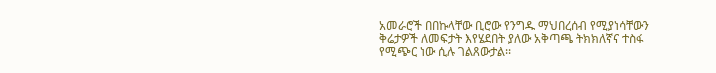አመራሮች በበኩላቸው ቢሮው የንግዱ ማህበረሰብ የሚያነሳቸውን ቅሬታዎች ለመፍታት እየሄደበት ያለው አቅጣጫ ትክክለኛና ተስፋ የሚጭር ነው ሲሉ ገልጸውታል፡፡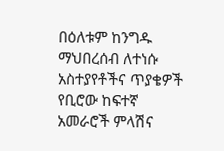በዕለቱም ከንግዱ ማህበረሰብ ለተነሱ አስተያየቶችና ጥያቄዎች የቢሮው ከፍተኛ አመራሮች ምላሽና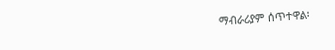ማብራሪያም ሰጥተዋል፡